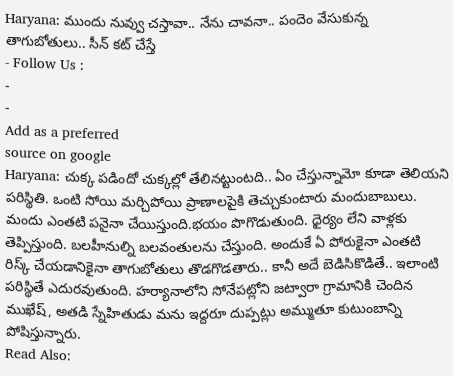Haryana: ముందు నువ్వు చస్తావా.. నేను చావనా.. పందెం వేసుకున్న తాగుబోతులు.. సీన్ కట్ చేస్తే
- Follow Us :
-
-
Add as a preferred
source on google
Haryana: చుక్క పడిందో చుక్కల్లో తేలినట్టుంటది.. ఏం చేస్తున్నామో కూడా తెలియని పరిస్థితి. ఒంటి సోయి మర్చిపోయి ప్రాణాలపైకి తెచ్చుకుంటారు మందుబాబులు. మందు ఎంతటి పనైనా చేయిస్తుంది.భయం పొగొడుతుంది. ధైర్యం లేని వాళ్లకు తెప్పిస్తుంది. బలహీనుల్ని బలవంతులను చేస్తుంది. అందుకే ఏ పోరుకైనా ఎంతటి రిస్క్ చేయడానికైనా తాగుబోతులు తొడగొడతారు.. కానీ అదే బెడిసికొడితే.. ఇలాంటి పరిస్థితే ఎదురవుతుంది. హర్యానాలోని సోనేపట్లోని జట్వారా గ్రామానికి చెందిన ముఖేష్, అతడి స్నేహితుడు మను ఇద్దరూ దుప్పట్లు అమ్ముతూ కుటుంబాన్ని పోషిస్తున్నారు.
Read Also: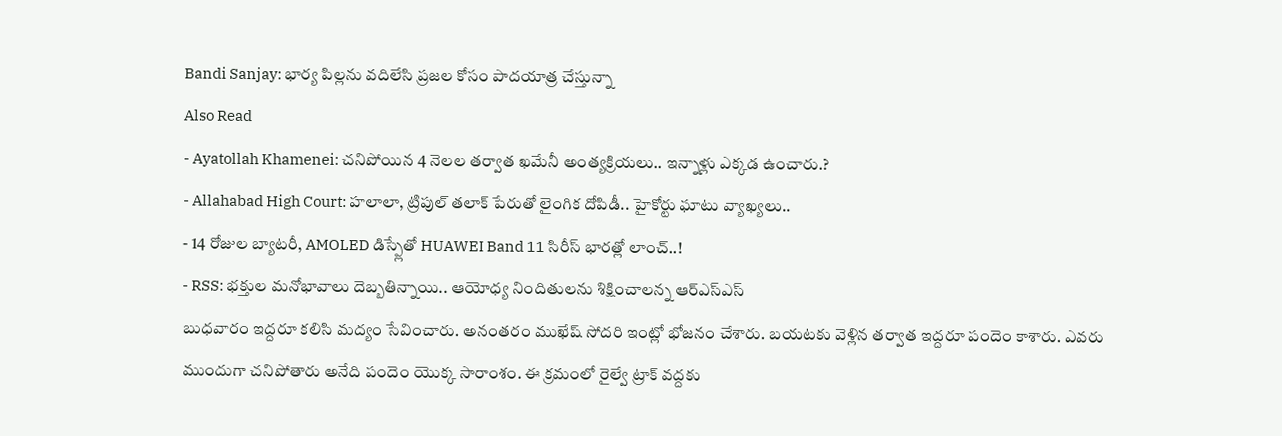Bandi Sanjay: భార్య పిల్లను వదిలేసి ప్రజల కోసం పాదయాత్ర చేస్తున్నా
Also Read
- Ayatollah Khamenei: చనిపోయిన 4 నెలల తర్వాత ఖమేనీ అంత్యక్రియలు.. ఇన్నాళ్లు ఎక్కడ ఉంచారు.?
- Allahabad High Court: హలాలా, ట్రిపుల్ తలాక్ పేరుతో లైంగిక దోపిడీ.. హైకోర్టు ఘాటు వ్యాఖ్యలు..
- 14 రోజుల బ్యాటరీ, AMOLED డిస్ప్లేతో HUAWEI Band 11 సిరీస్ భారత్లో లాంచ్..!
- RSS: భక్తుల మనోభావాలు దెబ్బతిన్నాయి.. ఆయోధ్య నిందితులను శిక్షించాలన్న ఆర్ఎస్ఎస్
బుధవారం ఇద్దరూ కలిసి మద్యం సేవించారు. అనంతరం ముఖేష్ సోదరి ఇంట్లో భోజనం చేశారు. బయటకు వెళ్లిన తర్వాత ఇద్దరూ పందెం కాశారు. ఎవరు ముందుగా చనిపోతారు అనేది పందెం యొక్క సారాంశం. ఈ క్రమంలో రైల్వే ట్రాక్ వద్దకు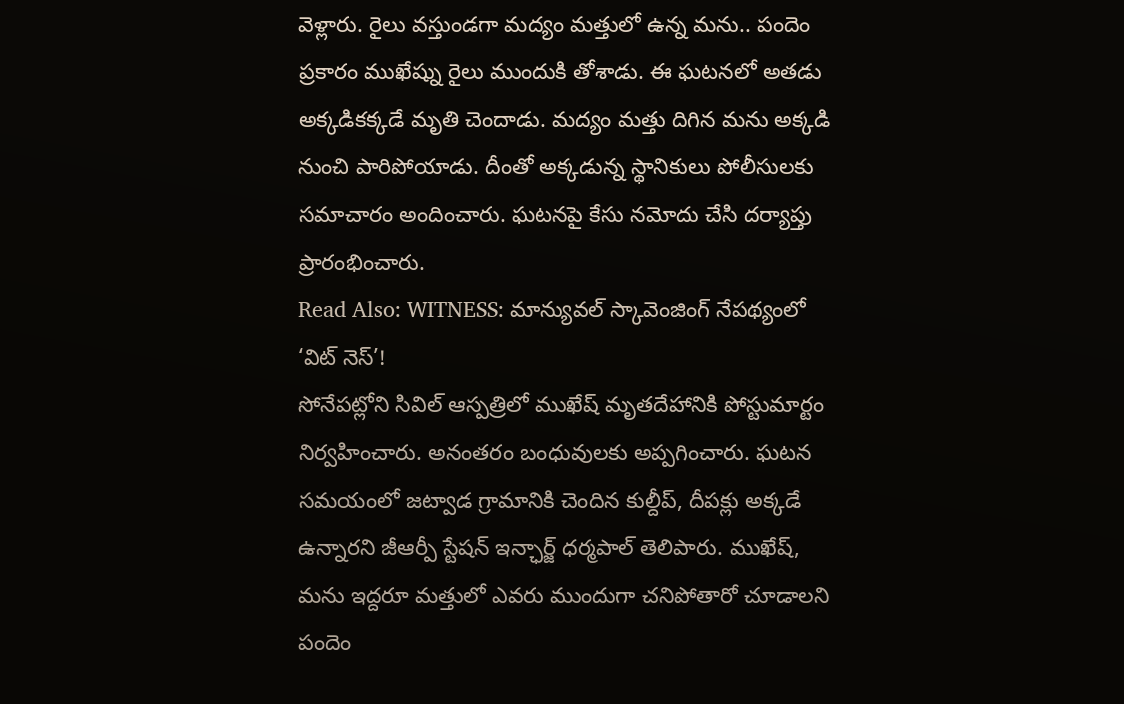వెళ్లారు. రైలు వస్తుండగా మద్యం మత్తులో ఉన్న మను.. పందెం ప్రకారం ముఖేష్ను రైలు ముందుకి తోశాడు. ఈ ఘటనలో అతడు అక్కడికక్కడే మృతి చెందాడు. మద్యం మత్తు దిగిన మను అక్కడి నుంచి పారిపోయాడు. దీంతో అక్కడున్న స్థానికులు పోలీసులకు సమాచారం అందించారు. ఘటనపై కేసు నమోదు చేసి దర్యాప్తు ప్రారంభించారు.
Read Also: WITNESS: మాన్యువల్ స్కావెంజింగ్ నేపథ్యంలో ‘విట్ నెస్’!
సోనేపట్లోని సివిల్ ఆస్పత్రిలో ముఖేష్ మృతదేహానికి పోస్టుమార్టం నిర్వహించారు. అనంతరం బంధువులకు అప్పగించారు. ఘటన సమయంలో జట్వాడ గ్రామానికి చెందిన కుల్దీప్, దీపక్లు అక్కడే ఉన్నారని జీఆర్పీ స్టేషన్ ఇన్ఛార్జ్ ధర్మపాల్ తెలిపారు. ముఖేష్, మను ఇద్దరూ మత్తులో ఎవరు ముందుగా చనిపోతారో చూడాలని పందెం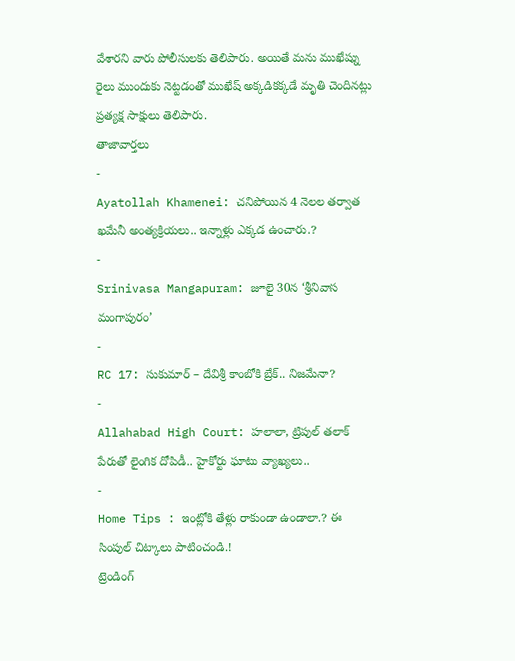వేశారని వారు పోలీసులకు తెలిపారు. అయితే మను ముఖేష్ను రైలు ముందుకు నెట్టడంతో ముఖేష్ అక్కడికక్కడే మృతి చెందినట్లు ప్రత్యక్ష సాక్షులు తెలిపారు.
తాజావార్తలు
-
Ayatollah Khamenei: చనిపోయిన 4 నెలల తర్వాత ఖమేనీ అంత్యక్రియలు.. ఇన్నాళ్లు ఎక్కడ ఉంచారు.?
-
Srinivasa Mangapuram: జూలై 30న ‘శ్రీనివాస మంగాపురం’
-
RC 17: సుకుమార్ – దేవిశ్రీ కాంబోకి బ్రేక్.. నిజమేనా?
-
Allahabad High Court: హలాలా, ట్రిపుల్ తలాక్ పేరుతో లైంగిక దోపిడీ.. హైకోర్టు ఘాటు వ్యాఖ్యలు..
-
Home Tips : ఇంట్లోకి తేళ్లు రాకుండా ఉండాలా.? ఈ సింపుల్ చిట్కాలు పాటించండి.!
ట్రెండింగ్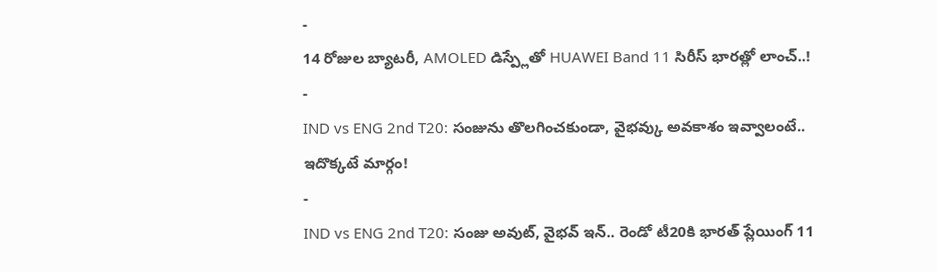-
14 రోజుల బ్యాటరీ, AMOLED డిస్ప్లేతో HUAWEI Band 11 సిరీస్ భారత్లో లాంచ్..!
-
IND vs ENG 2nd T20: సంజును తొలగించకుండా, వైభవ్కు అవకాశం ఇవ్వాలంటే.. ఇదొక్కటే మార్గం!
-
IND vs ENG 2nd T20: సంజు అవుట్, వైభవ్ ఇన్.. రెండో టీ20కి భారత్ ప్లేయింగ్ 11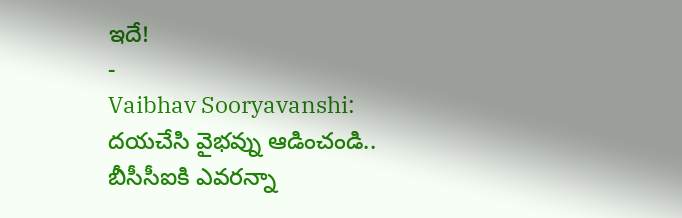ఇదే!
-
Vaibhav Sooryavanshi: దయచేసి వైభవ్ను ఆడించండి.. బీసీసీఐకి ఎవరన్నా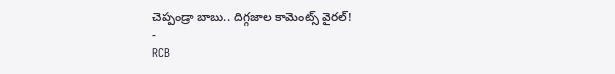చెప్పండ్రా బాబు.. దిగ్గజాల కామెంట్స్ వైరల్!
-
RCB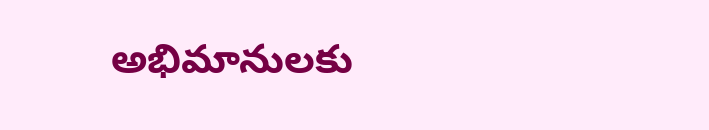అభిమానులకు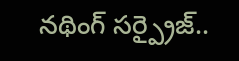నథింగ్ సర్ప్రైజ్..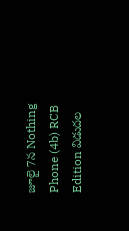జూలై 7న Nothing Phone (4b) RCB Edition విడుదల